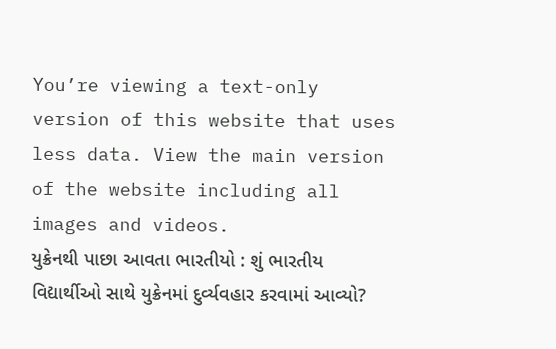You’re viewing a text-only version of this website that uses less data. View the main version of the website including all images and videos.
યુક્રેનથી પાછા આવતા ભારતીયો : શું ભારતીય વિદ્યાર્થીઓ સાથે યુક્રેનમાં દુર્વ્યવહાર કરવામાં આવ્યો?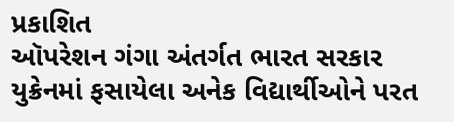પ્રકાશિત
ઑપરેશન ગંગા અંતર્ગત ભારત સરકાર યુક્રેનમાં ફસાયેલા અનેક વિદ્યાર્થીઓને પરત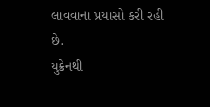લાવવાના પ્રયાસો કરી રહી છે.
યુક્રેનથી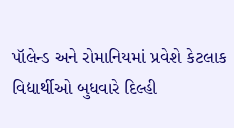પૉલેન્ડ અને રોમાનિયમાં પ્રવેશે કેટલાક વિદ્યાર્થીઓ બુધવારે દિલ્હી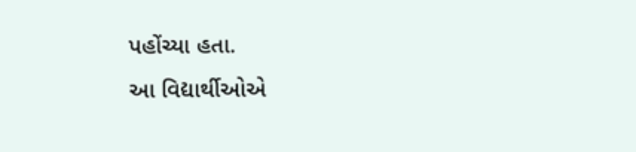પહોંચ્યા હતા.
આ વિદ્યાર્થીઓએ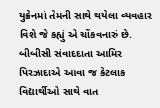યુક્રેનમાં તેમની સાથે થયેલા વ્યવહાર વિશે જે કહ્યું એ ચોંકવનારું છે.
બીબીસી સંવાદદાતા આમિર પિરઝાદાએ આવા જ કેટલાક વિદ્યાર્થીઓ સાથે વાત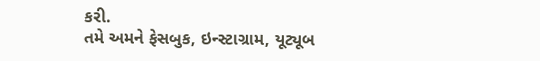કરી.
તમે અમને ફેસબુક, ઇન્સ્ટાગ્રામ, યૂટ્યૂબ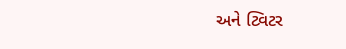અને ટ્વિટર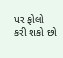પર ફોલો કરી શકો છો